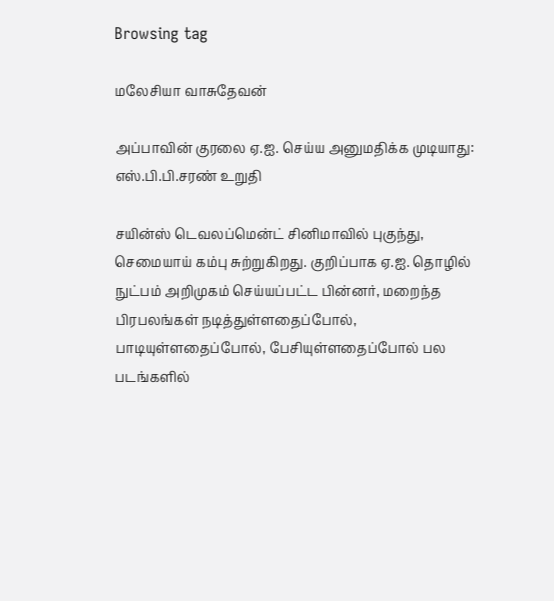Browsing tag

மலேசியா வாசுதேவன்

அப்பாவின் குரலை ஏ.ஐ. செய்ய அனுமதிக்க முடியாது: எஸ்.பி.பி.சரண் உறுதி

சயின்ஸ் டெவலப்மென்ட் சினிமாவில் புகுந்து, செமையாய் கம்பு சுற்றுகிறது. குறிப்பாக ஏ.ஐ. தொழில் நுட்பம் அறிமுகம் செய்யப்பட்ட பின்னர், மறைந்த பிரபலங்கள் நடித்துள்ளதைப்போல், பாடியுள்ளதைப்போல், பேசியுள்ளதைப்போல் பல படங்களில்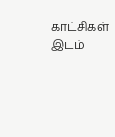காட்சிகள் இடம்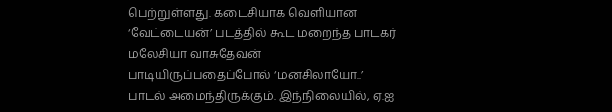பெற்றுள்ளது. கடைசியாக வெளியான ‘வேட்டையன்’ படத்தில் கூட மறைந்த பாடகர் மலேசியா வாசுதேவன் பாடியிருப்பதைப்போல் ‘மனசிலாயோ..’ பாடல் அமைந்திருக்கும். இந்நிலையில், ஏ.ஐ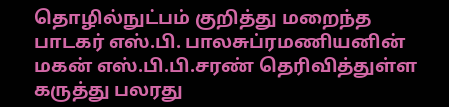தொழில்நுட்பம் குறித்து மறைந்த பாடகர் எஸ்.பி. பாலசுப்ரமணியனின் மகன் எஸ்.பி.பி.சரண் தெரிவித்துள்ள கருத்து பலரது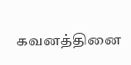கவனத்தினை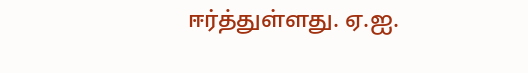ஈர்த்துள்ளது. ஏ.ஐ.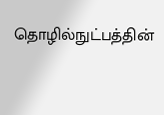தொழில்நுட்பத்தின்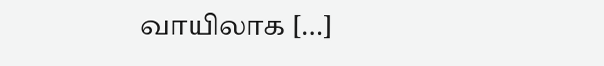வாயிலாக […]